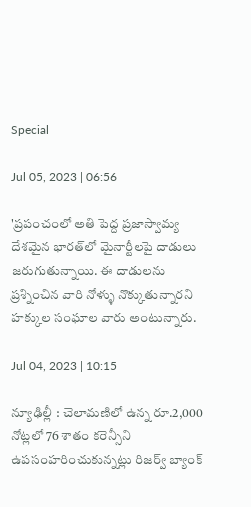Special

Jul 05, 2023 | 06:56

'ప్రపంచంలో అతి పెద్ద ప్రజాస్వామ్య దేశమైన భారత్‌లో మైనార్టీలపై దాడులు జరుగుతున్నాయి. ఈ దాడులను ప్రశ్నించిన వారి నోళ్ళు నొక్కుతున్నారని హక్కుల సంఘాల వారు అంటున్నారు.

Jul 04, 2023 | 10:15

న్యూఢిల్లీ : చెలామణిలో ఉన్న రూ.2,000 నోట్లలో 76 శాతం కరెన్సీని ఉపసంహరించుకున్నట్లు రిజర్వ్‌ బ్యాంక్‌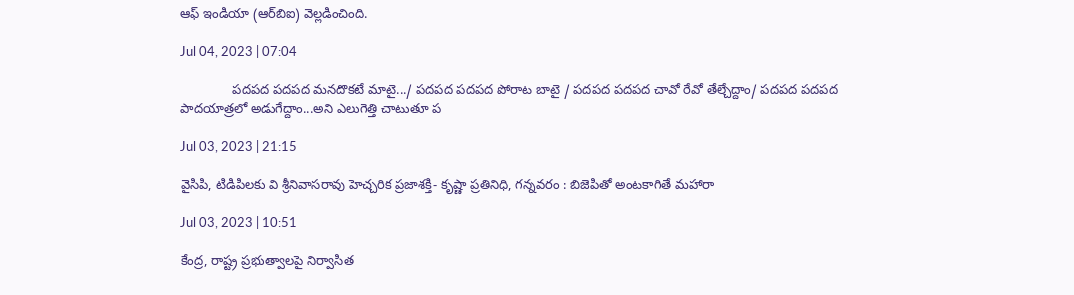ఆఫ్‌ ఇండియా (ఆర్‌బిఐ) వెల్లడించింది.

Jul 04, 2023 | 07:04

              పదపద పదపద మనదొకటే మాటై.../ పదపద పదపద పోరాట బాటై / పదపద పదపద చావో రేవో తేల్చేద్దాం/ పదపద పదపద పాదయాత్రలో అడుగేద్దాం...అని ఎలుగెత్తి చాటుతూ ప

Jul 03, 2023 | 21:15

వైసిపి, టిడిపిలకు వి శ్రీనివాసరావు హెచ్చరిక ప్రజాశక్తి- కృష్ణా ప్రతినిధి, గన్నవరం : బిజెపితో అంటకాగితే మహారా

Jul 03, 2023 | 10:51

కేంద్ర, రాష్ట్ర ప్రభుత్వాలపై నిర్వాసిత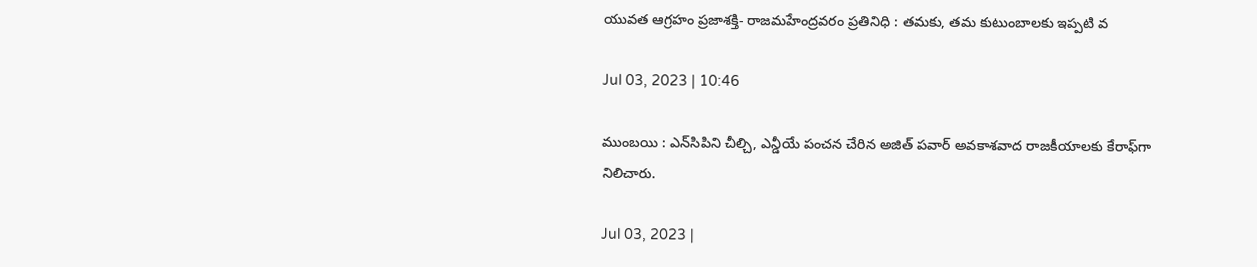యువత ఆగ్రహం ప్రజాశక్తి- రాజమహేంద్రవరం ప్రతినిధి : తమకు, తమ కుటుంబాలకు ఇప్పటి వ

Jul 03, 2023 | 10:46

ముంబయి : ఎన్‌సిపిని చీల్చి, ఎన్డీయే పంచన చేరిన అజిత్‌ పవార్‌ అవకాశవాద రాజకీయాలకు కేరాఫ్‌గా నిలిచారు.

Jul 03, 2023 |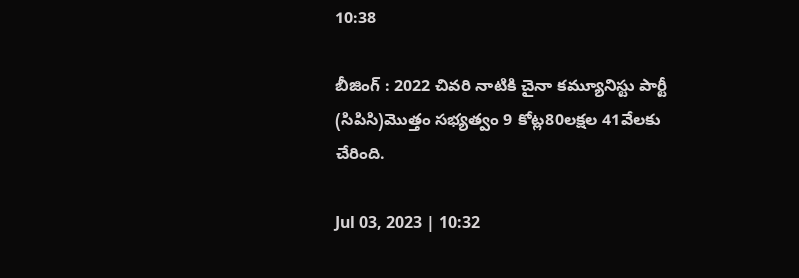10:38

బీజింగ్‌ : 2022 చివరి నాటికి చైనా కమ్యూనిస్టు పార్టీ (సిపిసి)మొత్తం సభ్యత్వం 9 కోట్ల80లక్షల 41వేలకు చేరింది.

Jul 03, 2023 | 10:32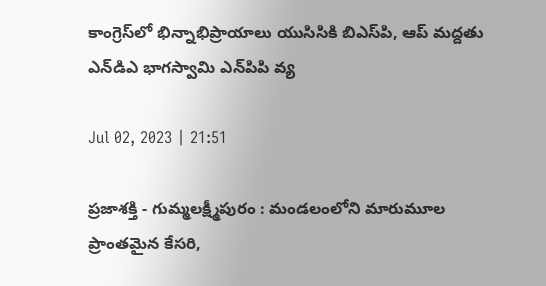కాంగ్రెస్‌లో భిన్నాభిప్రాయాలు యుసిసికి బిఎస్‌పి, ఆప్‌ మద్దతు ఎన్‌డిఎ భాగస్వామి ఎన్‌పిపి వ్య

Jul 02, 2023 | 21:51

ప్రజాశక్తి - గుమ్మలక్ష్మీపురం : మండలంలోని మారుమూల ప్రాంతమైన కేసరి,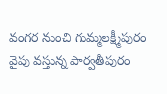వంగర నుంచి గుమ్మలక్ష్మీపురం వైపు వస్తున్న పార్వతీపురం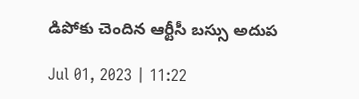డిపోకు చెందిన ఆర్టీసీ బస్సు అదుప

Jul 01, 2023 | 11:22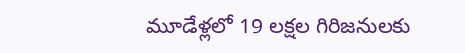మూడేళ్లలో 19 లక్షల గిరిజనులకు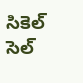సికెల్‌ సెల్‌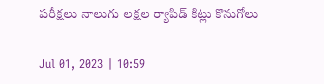పరీక్షలు నాలుగు లక్షల ర్యాపిడ్‌ కిట్లు కొనుగోలు

Jul 01, 2023 | 10:59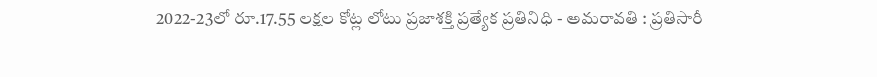2022-23లో రూ.17.55 లక్షల కోట్ల లోటు ప్రజాశక్తి ప్రత్యేక ప్రతినిధి - అమరావతి : ప్రతిసారీ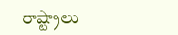రాష్ట్రాలు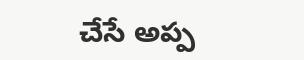చేసే అప్ప